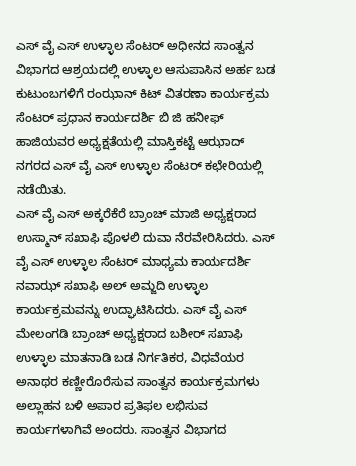ಎಸ್ ವೈ ಎಸ್ ಉಳ್ಳಾಲ ಸೆಂಟರ್ ಅಧೀನದ ಸಾಂತ್ವನ ವಿಭಾಗದ ಆಶ್ರಯದಲ್ಲಿ ಉಳ್ಳಾಲ ಆಸುಪಾಸಿನ ಅರ್ಹ ಬಡ ಕುಟುಂಬಗಳಿಗೆ ರಂಝಾನ್ ಕಿಟ್ ವಿತರಣಾ ಕಾರ್ಯಕ್ರಮ ಸೆಂಟರ್ ಪ್ರಧಾನ ಕಾರ್ಯದರ್ಶಿ ಬಿ ಜಿ ಹನೀಫ್ ಹಾಜಿಯವರ ಅಧ್ಯಕ್ಷತೆಯಲ್ಲಿ ಮಾಸ್ತಿಕಟ್ಟೆ ಆಝಾದ್ ನಗರದ ಎಸ್ ವೈ ಎಸ್ ಉಳ್ಳಾಲ ಸೆಂಟರ್ ಕಛೇರಿಯಲ್ಲಿ ನಡೆಯಿತು.
ಎಸ್ ವೈ ಎಸ್ ಅಕ್ಕರೆಕೆರೆ ಬ್ರಾಂಚ್ ಮಾಜಿ ಅಧ್ಯಕ್ಷರಾದ ಉಸ್ಮಾನ್ ಸಖಾಫಿ ಪೊಳಲಿ ದುವಾ ನೆರವೇರಿಸಿದರು. ಎಸ್ ವೈ ಎಸ್ ಉಳ್ಳಾಲ ಸೆಂಟರ್ ಮಾಧ್ಯಮ ಕಾರ್ಯದರ್ಶಿ ನವಾಝ್ ಸಖಾಫಿ ಅಲ್ ಅಮ್ಜದಿ ಉಳ್ಳಾಲ ಕಾರ್ಯಕ್ರಮವನ್ನು ಉದ್ಘಾಟಿಸಿದರು. ಎಸ್ ವೈ ಎಸ್ ಮೇಲಂಗಡಿ ಬ್ರಾಂಚ್ ಅಧ್ಯಕ್ಷರಾದ ಬಶೀರ್ ಸಖಾಫಿ ಉಳ್ಳಾಲ ಮಾತನಾಡಿ ಬಡ ನಿರ್ಗತಿಕರ, ವಿಧವೆಯರ ಅನಾಥರ ಕಣ್ಣೀರೊರೆಸುವ ಸಾಂತ್ವನ ಕಾರ್ಯಕ್ರಮಗಳು ಅಲ್ಲಾಹನ ಬಳಿ ಅಪಾರ ಪ್ರತಿಫಲ ಲಭಿಸುವ ಕಾರ್ಯಗಳಾಗಿವೆ ಅಂದರು. ಸಾಂತ್ವನ ವಿಭಾಗದ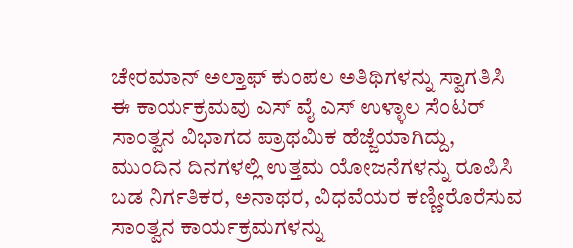ಚೇರಮಾನ್ ಅಲ್ತಾಫ್ ಕುಂಪಲ ಅತಿಥಿಗಳನ್ನು ಸ್ವಾಗತಿಸಿ ಈ ಕಾರ್ಯಕ್ರಮವು ಎಸ್ ವೈ ಎಸ್ ಉಳ್ಳಾಲ ಸೆಂಟರ್ ಸಾಂತ್ವನ ವಿಭಾಗದ ಪ್ರಾಥಮಿಕ ಹೆಜ್ಜೆಯಾಗಿದ್ದು, ಮುಂದಿನ ದಿನಗಳಲ್ಲಿ ಉತ್ತಮ ಯೋಜನೆಗಳನ್ನು ರೂಪಿಸಿ ಬಡ ನಿರ್ಗತಿಕರ, ಅನಾಥರ, ವಿಧವೆಯರ ಕಣ್ಣೀರೊರೆಸುವ ಸಾಂತ್ವನ ಕಾರ್ಯಕ್ರಮಗಳನ್ನು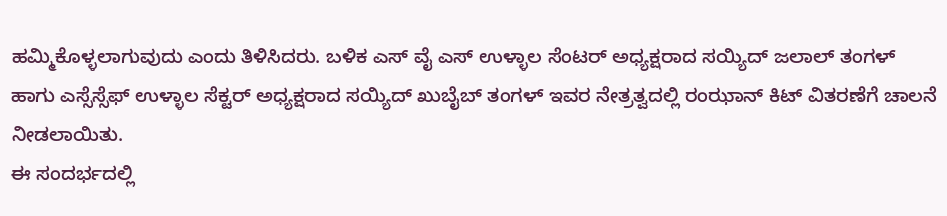ಹಮ್ಮಿಕೊಳ್ಳಲಾಗುವುದು ಎಂದು ತಿಳಿಸಿದರು. ಬಳಿಕ ಎಸ್ ವೈ ಎಸ್ ಉಳ್ಳಾಲ ಸೆಂಟರ್ ಅಧ್ಯಕ್ಷರಾದ ಸಯ್ಯಿದ್ ಜಲಾಲ್ ತಂಗಳ್ ಹಾಗು ಎಸ್ಸೆಸ್ಸೆಫ್ ಉಳ್ಳಾಲ ಸೆಕ್ಟರ್ ಅಧ್ಯಕ್ಷರಾದ ಸಯ್ಯಿದ್ ಖುಬೈಬ್ ತಂಗಳ್ ಇವರ ನೇತ್ರತ್ವದಲ್ಲಿ ರಂಝಾನ್ ಕಿಟ್ ವಿತರಣೆಗೆ ಚಾಲನೆ ನೀಡಲಾಯಿತು.
ಈ ಸಂದರ್ಭದಲ್ಲಿ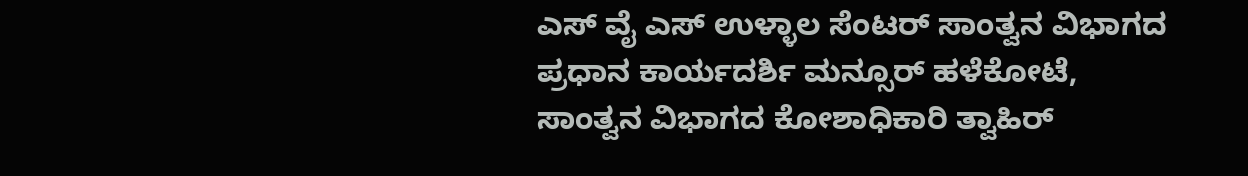ಎಸ್ ವೈ ಎಸ್ ಉಳ್ಳಾಲ ಸೆಂಟರ್ ಸಾಂತ್ವನ ವಿಭಾಗದ ಪ್ರಧಾನ ಕಾರ್ಯದರ್ಶಿ ಮನ್ಸೂರ್ ಹಳೆಕೋಟೆ, ಸಾಂತ್ವನ ವಿಭಾಗದ ಕೋಶಾಧಿಕಾರಿ ತ್ವಾಹಿರ್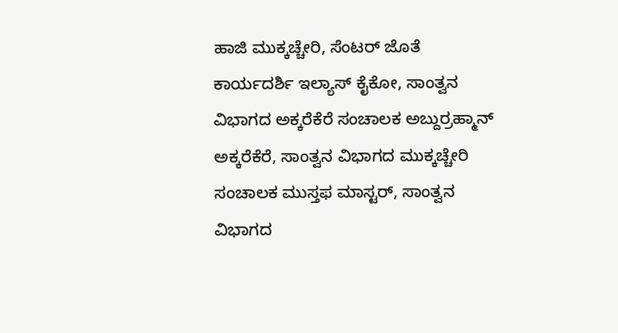ಹಾಜಿ ಮುಕ್ಕಚ್ಚೇರಿ, ಸೆಂಟರ್ ಜೊತೆ ಕಾರ್ಯದರ್ಶಿ ಇಲ್ಯಾಸ್ ಕೈಕೋ, ಸಾಂತ್ವನ ವಿಭಾಗದ ಅಕ್ಕರೆಕೆರೆ ಸಂಚಾಲಕ ಅಬ್ದುರ್ರಹ್ಮಾನ್ ಅಕ್ಕರೆಕೆರೆ, ಸಾಂತ್ವನ ವಿಭಾಗದ ಮುಕ್ಕಚ್ಚೇರಿ ಸಂಚಾಲಕ ಮುಸ್ತಫ ಮಾಸ್ಟರ್, ಸಾಂತ್ವನ ವಿಭಾಗದ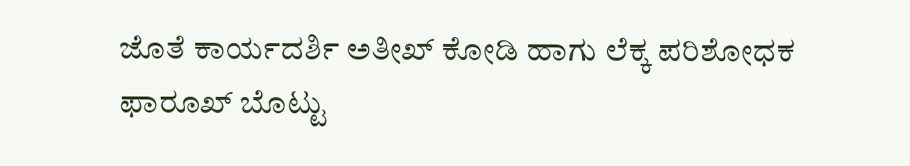ಜೊತೆ ಕಾರ್ಯದರ್ಶಿ ಅತೀಖ್ ಕೋಡಿ ಹಾಗು ಲೆಕ್ಕ ಪರಿಶೋಧಕ ಫಾರೂಖ್ ಬೊಟ್ಟು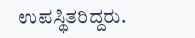ಉಪಸ್ಥಿತರಿದ್ದರು.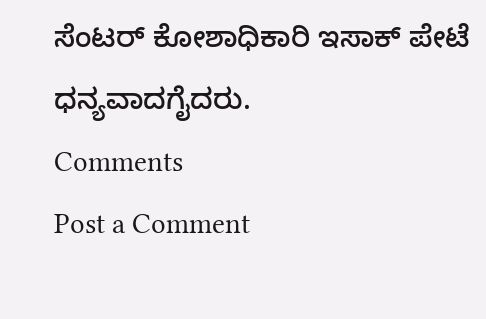ಸೆಂಟರ್ ಕೋಶಾಧಿಕಾರಿ ಇಸಾಕ್ ಪೇಟೆ ಧನ್ಯವಾದಗೈದರು.
Comments
Post a Comment